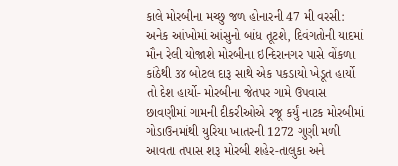કાલે મોરબીના મચ્છુ જળ હોનારની 47 મી વરસી: અનેક આંખોમાં આંસુનો બાંધ તૂટશે, દિવંગતોની યાદમાં મૌન રેલી યોજાશે મોરબીના ઇન્દિરાનગર પાસે વોંકળા કાંઠેથી ૩૪ બોટલ દારૂ સાથે એક પકડાયો ખેડૂત હાર્યો તો દેશ હાર્યો- મોરબીના જેતપર ગામે ઉપવાસ છાવણીમાં ગામની દીકરીઓએ રજૂ કર્યું નાટક મોરબીમાં ગોડાઉનમાંથી યુરિયા ખાતરની 1272 ગુણી મળી આવતા તપાસ શરૂ મોરબી શહેર-તાલુકા અને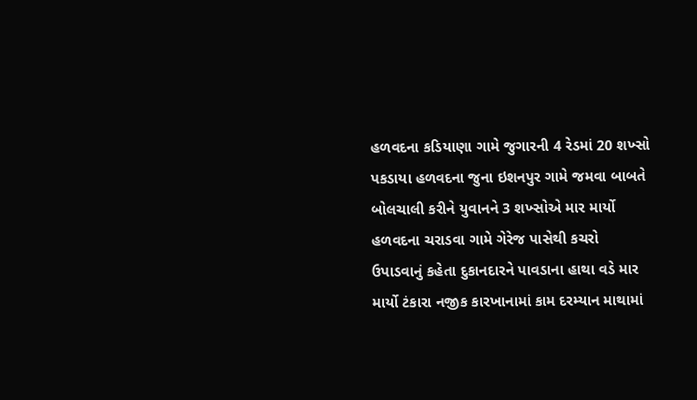હળવદના કડિયાણા ગામે જુગારની 4 રેડમાં 20 શખ્સો પકડાયા હળવદના જુના ઇશનપુર ગામે જમવા બાબતે બોલચાલી કરીને યુવાનને 3 શખ્સોએ માર માર્યો હળવદના ચરાડવા ગામે ગેરેજ પાસેથી કચરો ઉપાડવાનું કહેતા દુકાનદારને પાવડાના હાથા વડે માર માર્યો ટંકારા નજીક કારખાનામાં કામ દરમ્યાન માથામાં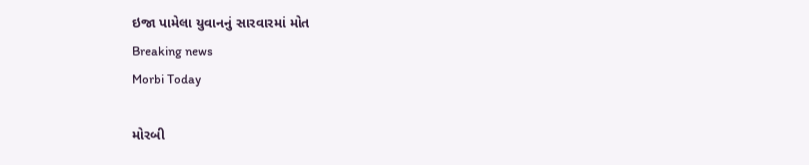ઇજા પામેલા યુવાનનું સારવારમાં મોત
Breaking news
Morbi Today

મોરબી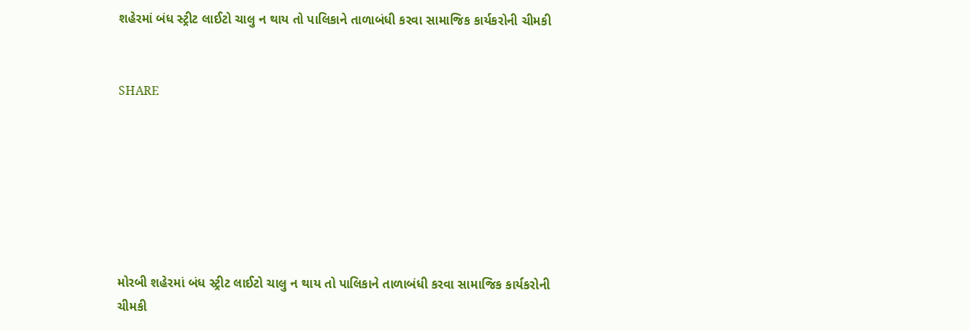શહેરમાં બંધ સ્ટ્રીટ લાઈટો ચાલુ ન થાય તો પાલિકાને તાળાબંધી કરવા સામાજિક કાર્યકરોની ચીમકી


SHARE







મોરબી શહેરમાં બંધ સ્ટ્રીટ લાઈટો ચાલુ ન થાય તો પાલિકાને તાળાબંધી કરવા સામાજિક કાર્યકરોની ચીમકી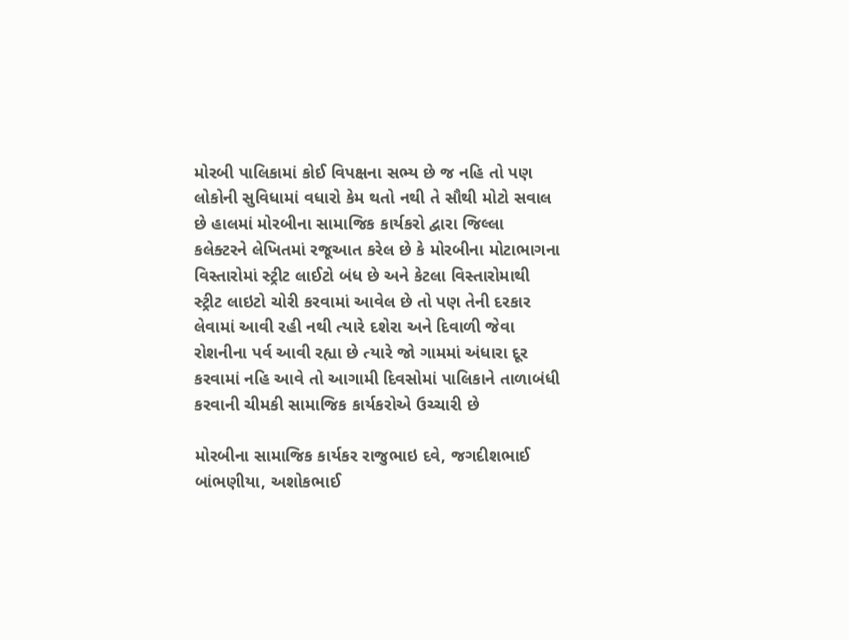મોરબી પાલિકામાં કોઈ વિપક્ષના સભ્ય છે જ નહિ તો પણ લોકોની સુવિધામાં વધારો કેમ થતો નથી તે સૌથી મોટો સવાલ છે હાલમાં મોરબીના સામાજિક કાર્યકરો દ્વારા જિલ્લા કલેક્ટરને લેખિતમાં રજૂઆત કરેલ છે કે મોરબીના મોટાભાગના વિસ્તારોમાં સ્ટ્રીટ લાઈટો બંધ છે અને કેટલા વિસ્તારોમાથી સ્ટ્રીટ લાઇટો ચોરી કરવામાં આવેલ છે તો પણ તેની દરકાર લેવામાં આવી રહી નથી ત્યારે દશેરા અને દિવાળી જેવા રોશનીના પર્વ આવી રહ્યા છે ત્યારે જો ગામમાં અંધારા દૂર કરવામાં નહિ આવે તો આગામી દિવસોમાં પાલિકાને તાળાબંધી કરવાની ચીમકી સામાજિક કાર્યકરોએ ઉચ્ચારી છે

મોરબીના સામાજિક કાર્યકર રાજુભાઇ દવે, જગદીશભાઈ બાંભણીયા, અશોકભાઈ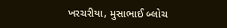ખરચરીયા, મુસાભાઈ બ્લોચ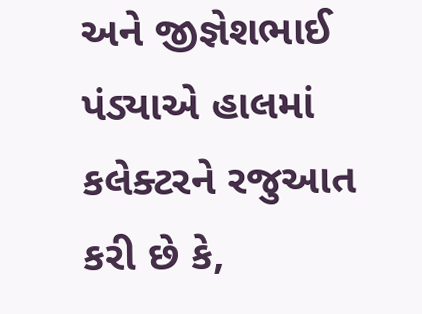અને જીજ્ઞેશભાઈ પંડ્યાએ હાલમાં કલેક્ટરને રજુઆત કરી છે કે,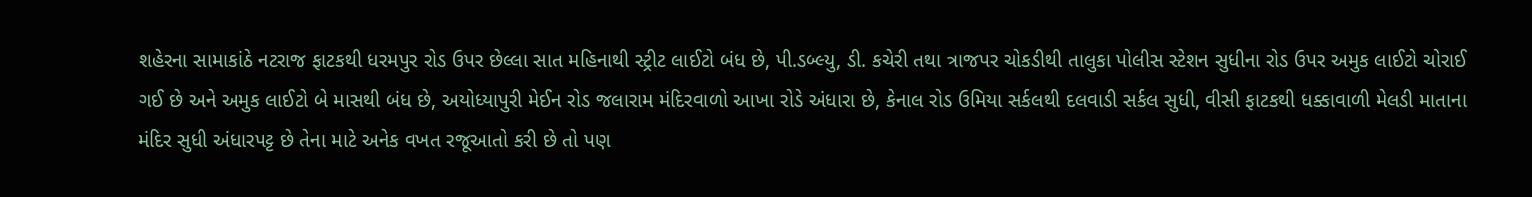શહેરના સામાકાંઠે નટરાજ ફાટકથી ધરમપુર રોડ ઉપર છેલ્લા સાત મહિનાથી સ્ટ્રીટ લાઈટો બંધ છે, પી.ડબ્લ્યુ, ડી. કચેરી તથા ત્રાજપર ચોકડીથી તાલુકા પોલીસ સ્ટેશન સુધીના રોડ ઉપર અમુક લાઈટો ચોરાઈ ગઈ છે અને અમુક લાઈટો બે માસથી બંધ છે, અયોધ્યાપુરી મેઈન રોડ જલારામ મંદિરવાળો આખા રોડે અંધારા છે, કેનાલ રોડ ઉમિયા સર્કલથી દલવાડી સર્કલ સુધી, વીસી ફાટકથી ધક્કાવાળી મેલડી માતાના મંદિર સુધી અંધારપટ્ટ છે તેના માટે અનેક વખત રજૂઆતો કરી છે તો પણ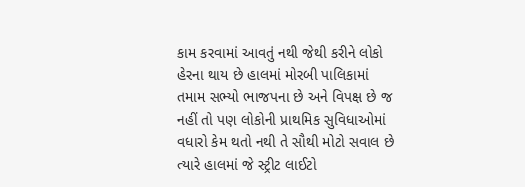કામ કરવામાં આવતું નથી જેથી કરીને લોકો હેરના થાય છે હાલમાં મોરબી પાલિકામાં તમામ સભ્યો ભાજપના છે અને વિપક્ષ છે જ નહીં તો પણ લોકોની પ્રાથમિક સુવિધાઓમાં વધારો કેમ થતો નથી તે સૌથી મોટો સવાલ છે ત્યારે હાલમાં જે સ્ટ્રીટ લાઈટો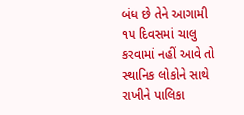બંધ છે તેને આગામી ૧૫ દિવસમાં ચાલુ કરવામાં નહીં આવે તો સ્થાનિક લોકોને સાથે રાખીને પાલિકા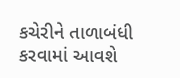કચેરીને તાળાબંધી કરવામાં આવશે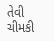તેવી ચીમકી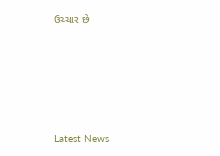ઉચ્ચાર છે






Latest News